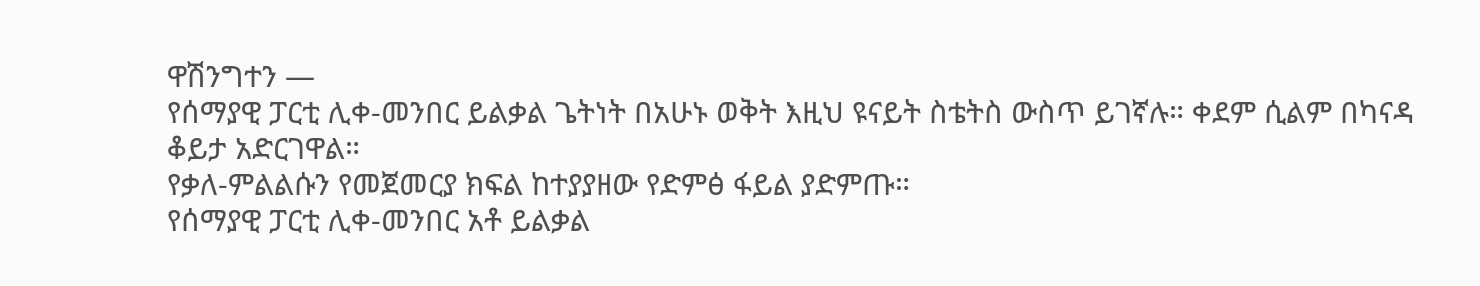ዋሽንግተን —
የሰማያዊ ፓርቲ ሊቀ-መንበር ይልቃል ጌትነት በአሁኑ ወቅት እዚህ ዩናይት ስቴትስ ውስጥ ይገኛሉ። ቀደም ሲልም በካናዳ ቆይታ አድርገዋል።
የቃለ-ምልልሱን የመጀመርያ ክፍል ከተያያዘው የድምፅ ፋይል ያድምጡ።
የሰማያዊ ፓርቲ ሊቀ-መንበር አቶ ይልቃል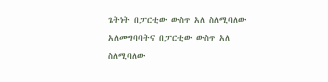ጌትነት በፓርቲው ውስጥ አለ ስለሚባለው አለመግባባትና በፓርቲው ውስጥ አለ ስለሚባለው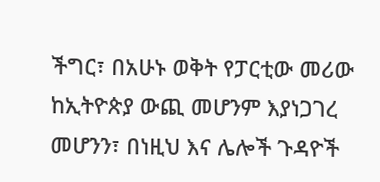ችግር፣ በአሁኑ ወቅት የፓርቲው መሪው ከኢትዮጵያ ውጪ መሆንም እያነጋገረ መሆንን፣ በነዚህ እና ሌሎች ጉዳዮች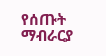የሰጡት ማብራርያ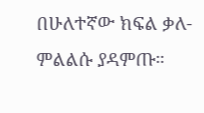በሁለተኛው ክፍል ቃለ-ምልልሱ ያዳምጡ።